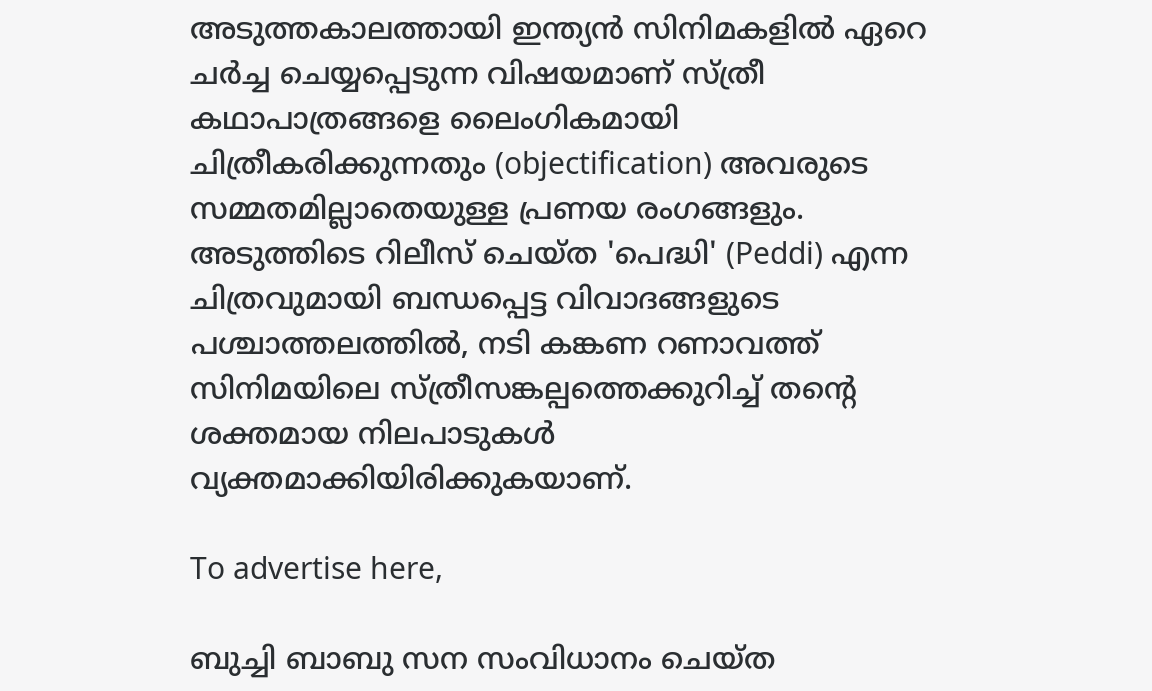അടുത്തകാലത്തായി ഇന്ത്യൻ സിനിമകളിൽ ഏറെ ചർച്ച ചെയ്യപ്പെടുന്ന വിഷയമാണ് സ്ത്രീ കഥാപാത്രങ്ങളെ ലൈംഗികമായി ചിത്രീകരിക്കുന്നതും (objectification) അവരുടെ സമ്മതമില്ലാതെയുള്ള പ്രണയ രംഗങ്ങളും. അടുത്തിടെ റിലീസ് ചെയ്ത 'പെദ്ധി' (Peddi) എന്ന ചിത്രവുമായി ബന്ധപ്പെട്ട വിവാദങ്ങളുടെ പശ്ചാത്തലത്തിൽ, നടി കങ്കണ റണാവത്ത് സിനിമയിലെ സ്ത്രീസങ്കല്പത്തെക്കുറിച്ച് തന്റെ ശക്തമായ നിലപാടുകൾ വ്യക്തമാക്കിയിരിക്കുകയാണ്.

To advertise here,

ബുച്ചി ബാബു സന സംവിധാനം ചെയ്ത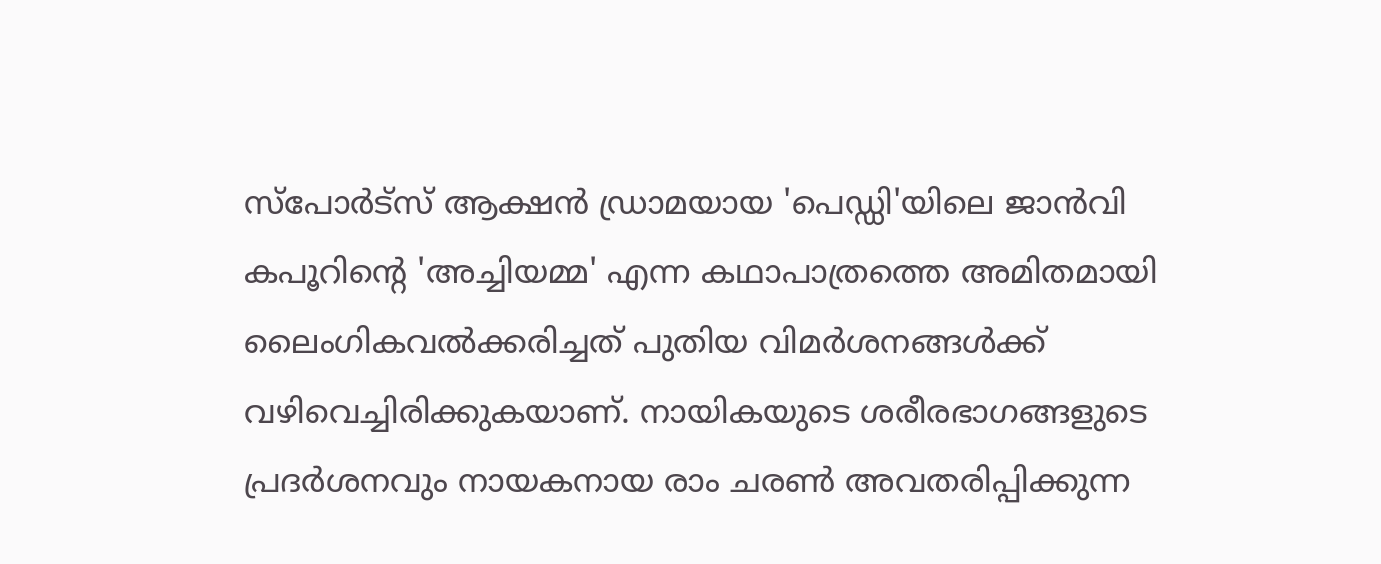സ്പോർട്സ് ആക്ഷൻ ഡ്രാമയായ 'പെഡ്ഡി'യിലെ ജാൻവി കപൂറിന്റെ 'അച്ചിയമ്മ' എന്ന കഥാപാത്രത്തെ അമിതമായി ലൈംഗികവൽക്കരിച്ചത് പുതിയ വിമർശനങ്ങൾക്ക് വഴിവെച്ചിരിക്കുകയാണ്. നായികയുടെ ശരീരഭാഗങ്ങളുടെ പ്രദർശനവും നായകനായ രാം ചരൺ അവതരിപ്പിക്കുന്ന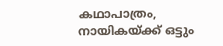കഥാപാത്രം, നായികയ്ക്ക് ഒട്ടും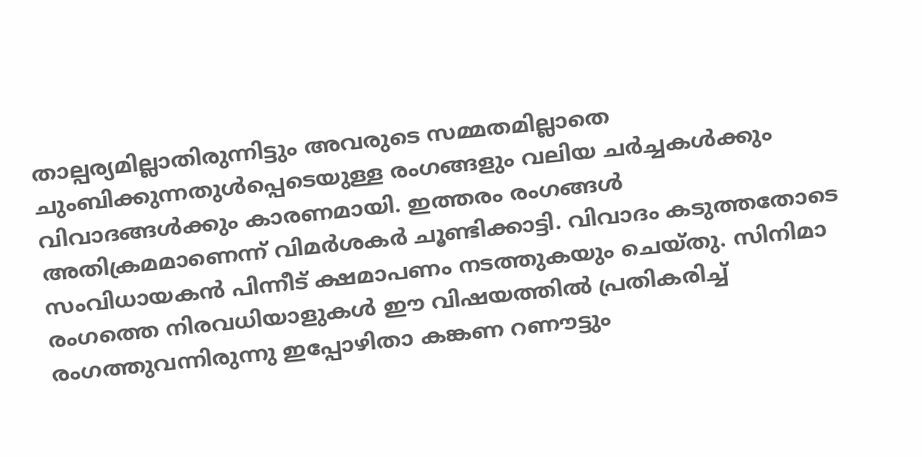താല്പര്യമില്ലാതിരുന്നിട്ടും അവരുടെ സമ്മതമില്ലാതെ ചുംബിക്കുന്നതുൾപ്പെടെയുള്ള രംഗങ്ങളും വലിയ ചർച്ചകൾക്കും വിവാദങ്ങൾക്കും കാരണമായി. ഇത്തരം രംഗങ്ങൾ അതിക്രമമാണെന്ന് വിമർശകർ ചൂണ്ടിക്കാട്ടി. വിവാദം കടുത്തതോടെ സംവിധായകൻ പിന്നീട് ക്ഷമാപണം നടത്തുകയും ചെയ്തു. സിനിമാ രംഗത്തെ നിരവധിയാളുകൾ ഈ വിഷയത്തിൽ പ്രതികരിച്ച് രംഗത്തുവന്നിരുന്നു ഇപ്പോഴിതാ കങ്കണ റണൗട്ടും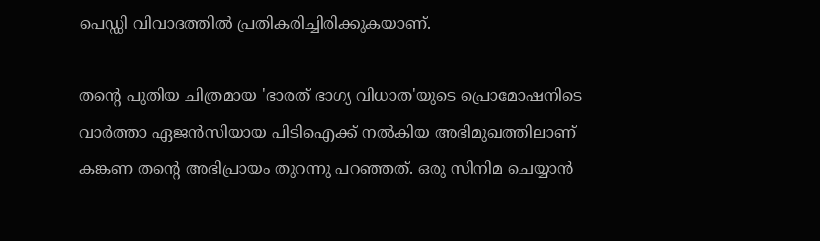പെഡ്ഡി വിവാദത്തിൽ പ്രതികരിച്ചിരിക്കുകയാണ്.

തന്റെ പുതിയ ചിത്രമായ 'ഭാരത് ഭാഗ്യ വിധാത'യുടെ പ്രൊമോഷനിടെ വാർത്താ ഏജൻസിയായ പിടിഐക്ക് നൽകിയ അഭിമുഖത്തിലാണ് കങ്കണ തന്റെ അഭിപ്രായം തുറന്നു പറഞ്ഞത്. ഒരു സിനിമ ചെയ്യാൻ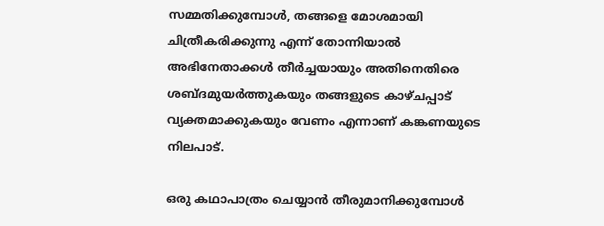സമ്മതിക്കുമ്പോൾ, തങ്ങളെ മോശമായി ചിത്രീകരിക്കുന്നു എന്ന് തോന്നിയാൽ അഭിനേതാക്കൾ തീർച്ചയായും അതിനെതിരെ ശബ്ദമുയർത്തുകയും തങ്ങളുടെ കാഴ്ചപ്പാട് വ്യക്തമാക്കുകയും വേണം എന്നാണ് കങ്കണയുടെ നിലപാട്.

ഒരു കഥാപാത്രം ചെയ്യാൻ തീരുമാനിക്കുമ്പോൾ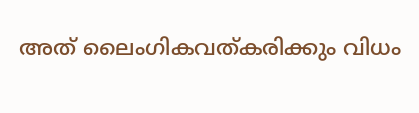അത് ലൈംഗികവത്കരിക്കും വിധം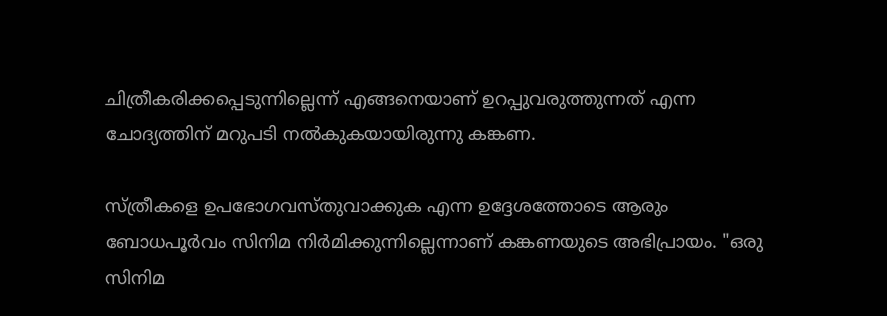ചിത്രീകരിക്കപ്പെടുന്നില്ലെന്ന് എങ്ങനെയാണ് ഉറപ്പുവരുത്തുന്നത് എന്ന ചോദ്യത്തിന് മറുപടി നൽകുകയായിരുന്നു കങ്കണ.

സ്ത്രീകളെ ഉപഭോഗവസ്തുവാക്കുക എന്ന ഉദ്ദേശത്തോടെ ആരും ബോധപൂർവം സിനിമ നിർമിക്കുന്നില്ലെന്നാണ് കങ്കണയുടെ അഭിപ്രായം. "ഒരു സിനിമ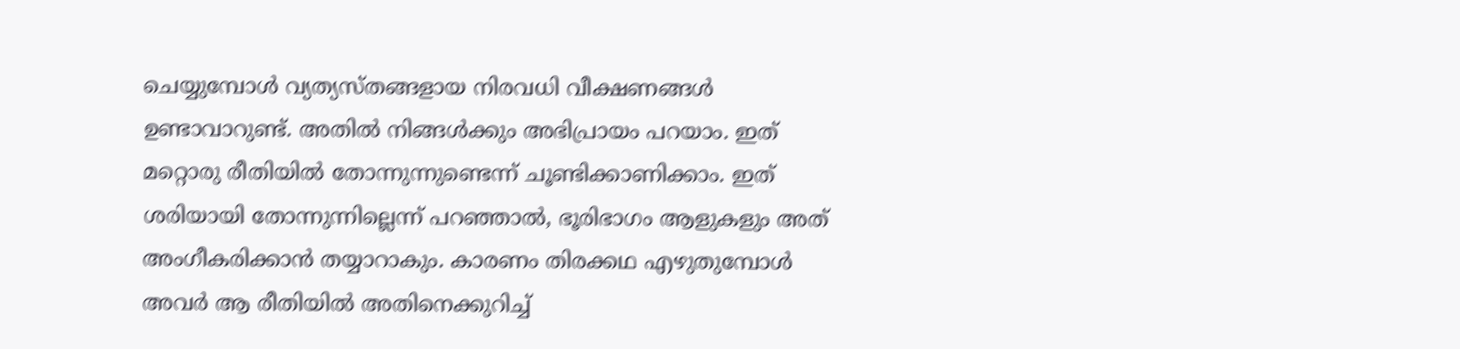ചെയ്യുമ്പോൾ വ്യത്യസ്തങ്ങളായ നിരവധി വീക്ഷണങ്ങൾ ഉണ്ടാവാറുണ്ട്. അതിൽ നിങ്ങൾക്കും അഭിപ്രായം പറയാം. ഇത് മറ്റൊരു രീതിയിൽ തോന്നുന്നുണ്ടെന്ന് ചൂണ്ടിക്കാണിക്കാം. ഇത് ശരിയായി തോന്നുന്നില്ലെന്ന് പറഞ്ഞാൽ, ഭൂരിഭാഗം ആളുകളും അത് അംഗീകരിക്കാൻ തയ്യാറാകും. കാരണം തിരക്കഥ എഴുതുമ്പോൾ അവർ ആ രീതിയിൽ അതിനെക്കുറിച്ച്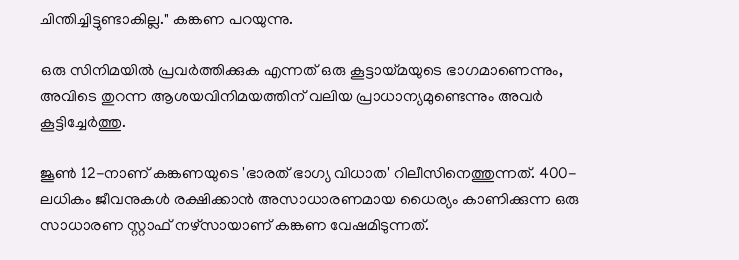ചിന്തിച്ചിട്ടുണ്ടാകില്ല." കങ്കണ പറയുന്നു.

ഒരു സിനിമയിൽ പ്രവർത്തിക്കുക എന്നത് ഒരു കൂട്ടായ്മയുടെ ഭാഗമാണെന്നും, അവിടെ തുറന്ന ആശയവിനിമയത്തിന് വലിയ പ്രാധാന്യമുണ്ടെന്നും അവർ കൂട്ടിച്ചേർത്തു.

ജൂൺ 12-നാണ് കങ്കണയുടെ 'ഭാരത് ഭാഗ്യ വിധാത' റിലീസിനെത്തുന്നത്. 400-ലധികം ജീവനുകൾ രക്ഷിക്കാൻ അസാധാരണമായ ധൈര്യം കാണിക്കുന്ന ഒരു സാധാരണ സ്റ്റാഫ് നഴ്സായാണ് കങ്കണ വേഷമിടുന്നത്.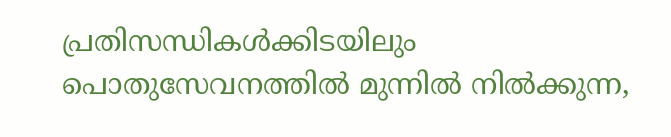പ്രതിസന്ധികൾക്കിടയിലും പൊതുസേവനത്തിൽ മുന്നിൽ നിൽക്കുന്ന,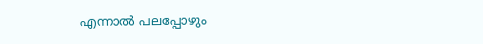എന്നാൽ പലപ്പോഴും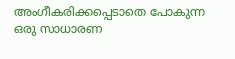അംഗീകരിക്കപ്പെടാതെ പോകുന്ന ഒരു സാധാരണ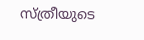സ്ത്രീയുടെ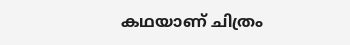കഥയാണ് ചിത്രം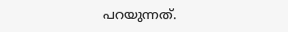പറയുന്നത്.